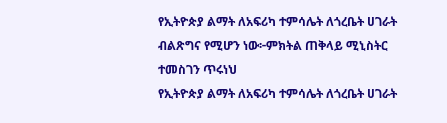የኢትዮጵያ ልማት ለአፍሪካ ተምሳሌት ለጎረቤት ሀገራት ብልጽግና የሚሆን ነው፦ምክትል ጠቅላይ ሚኒስትር ተመስገን ጥሩነህ
የኢትዮጵያ ልማት ለአፍሪካ ተምሳሌት ለጎረቤት ሀገራት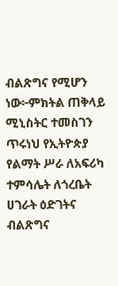ብልጽግና የሚሆን ነው፦ምክትል ጠቅላይ ሚኒስትር ተመስገን ጥሩነህ የኢትዮጵያ የልማት ሥራ ለአፍሪካ ተምሳሌት ለጎረቤት ሀገራት ዕድገትና ብልጽግና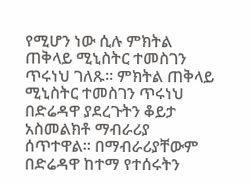የሚሆን ነው ሲሉ ምክትል ጠቅላይ ሚኒስትር ተመስገን ጥሩነህ ገለጹ፡፡ ምክትል ጠቅላይ ሚኒስትር ተመስገን ጥሩነህ በድሬዳዋ ያደረጉትን ቆይታ አስመልክቶ ማብራሪያ ሰጥተዋል። በማብራሪያቸውም በድሬዳዋ ከተማ የተሰሩትን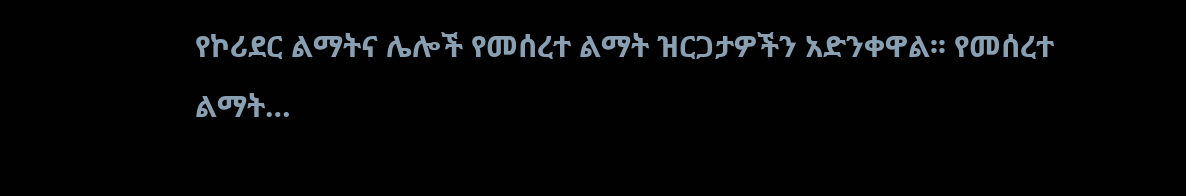የኮሪደር ልማትና ሌሎች የመሰረተ ልማት ዝርጋታዎችን አድንቀዋል፡፡ የመሰረተ ልማት…